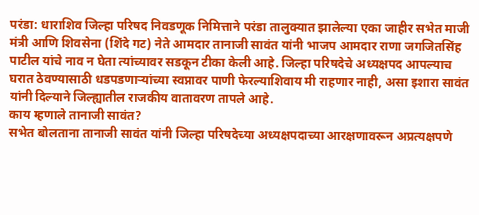परंडा: धाराशिव जिल्हा परिषद निवडणूक निमित्ताने परंडा तालुक्यात झालेल्या एका जाहीर सभेत माजी मंत्री आणि शिवसेना (शिंदे गट) नेते आमदार तानाजी सावंत यांनी भाजप आमदार राणा जगजितसिंह पाटील यांचे नाव न घेता त्यांच्यावर सडकून टीका केली आहे. जिल्हा परिषदेचे अध्यक्षपद आपल्याच घरात ठेवण्यासाठी धडपडणाऱ्यांच्या स्वप्नावर पाणी फेरल्याशिवाय मी राहणार नाही, असा इशारा सावंत यांनी दिल्याने जिल्ह्यातील राजकीय वातावरण तापले आहे.
काय म्हणाले तानाजी सावंत?
सभेत बोलताना तानाजी सावंत यांनी जिल्हा परिषदेच्या अध्यक्षपदाच्या आरक्षणावरून अप्रत्यक्षपणे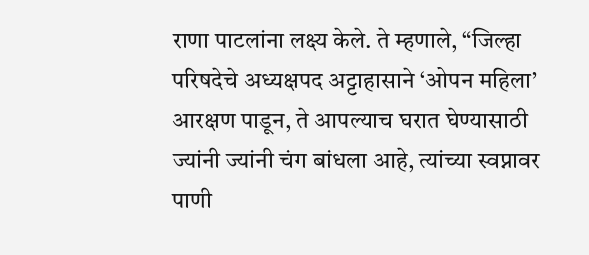राणा पाटलांना लक्ष्य केले. ते म्हणाले, “जिल्हा परिषदेचे अध्यक्षपद अट्टाहासाने ‘ओपन महिला’ आरक्षण पाडून, ते आपल्याच घरात घेण्यासाठी ज्यांनी ज्यांनी चंग बांधला आहे, त्यांच्या स्वप्नावर पाणी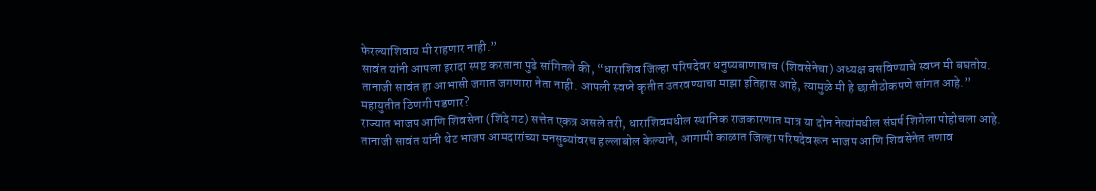फेरल्याशिवाय मी राहणार नाही.”
सावंत यांनी आपला इरादा स्पष्ट करताना पुढे सांगितले की, “धाराशिव जिल्हा परिषदेवर धनुष्यबाणाचाच (शिवसेनेचा) अध्यक्ष बसविण्याचे स्वप्न मी बघतोय. तानाजी सावंत हा आभासी जगात जगणारा नेता नाही. आपली स्वप्ने कृतीत उतरवण्याचा माझा इतिहास आहे, त्यामुळे मी हे छातीठोकपणे सांगत आहे.”
महायुतीत ठिणगी पडणार?
राज्यात भाजप आणि शिवसेना (शिंदे गट) सत्तेत एकत्र असले तरी, धाराशिवमधील स्थानिक राजकारणात मात्र या दोन नेत्यांमधील संघर्ष शिगेला पोहोचला आहे. तानाजी सावंत यांनी थेट भाजप आमदारांच्या मनसुब्यांवरच हल्लाबोल केल्याने, आगामी काळात जिल्हा परिषदेवरून भाजप आणि शिवसेनेत तणाव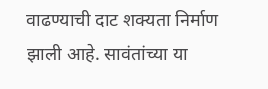वाढण्याची दाट शक्यता निर्माण झाली आहे. सावंतांच्या या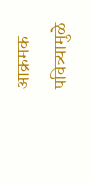आक्रमक पवित्र्यामुळे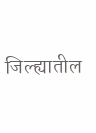जिल्ह्यातील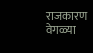राजकारण वेगळ्या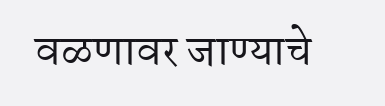वळणावर जाण्याचे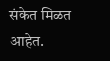संकेत मिळत आहेत.